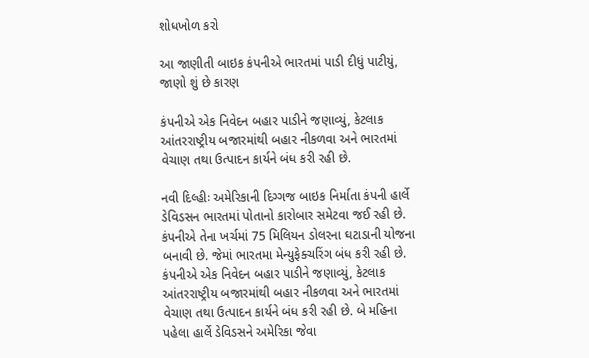શોધખોળ કરો

આ જાણીતી બાઇક કંપનીએ ભારતમાં પાડી દીધું પાટીયું, જાણો શું છે કારણ

કંપનીએ એક નિવેદન બહાર પાડીને જણાવ્યું, કેટલાક આંતરરાષ્ટ્રીય બજારમાંથી બહાર નીકળવા અને ભારતમાં વેચાણ તથા ઉત્પાદન કાર્યને બંધ કરી રહી છે.

નવી દિલ્હીઃ અમેરિકાની દિગ્ગજ બાઇક નિર્માતા કંપની હાર્લે ડેવિડસન ભારતમાં પોતાનો કારોબાર સમેટવા જઈ રહી છે. કંપનીએ તેના ખર્ચમાં 75 મિલિયન ડોલરના ઘટાડાની યોજના બનાવી છે. જેમાં ભારતમા મેન્યુફેક્ચરિંગ બંધ કરી રહી છે. કંપનીએ એક નિવેદન બહાર પાડીને જણાવ્યું, કેટલાક આંતરરાષ્ટ્રીય બજારમાંથી બહાર નીકળવા અને ભારતમાં વેચાણ તથા ઉત્પાદન કાર્યને બંધ કરી રહી છે. બે મહિના પહેલા હાર્લે ડેવિડસને અમેરિકા જેવા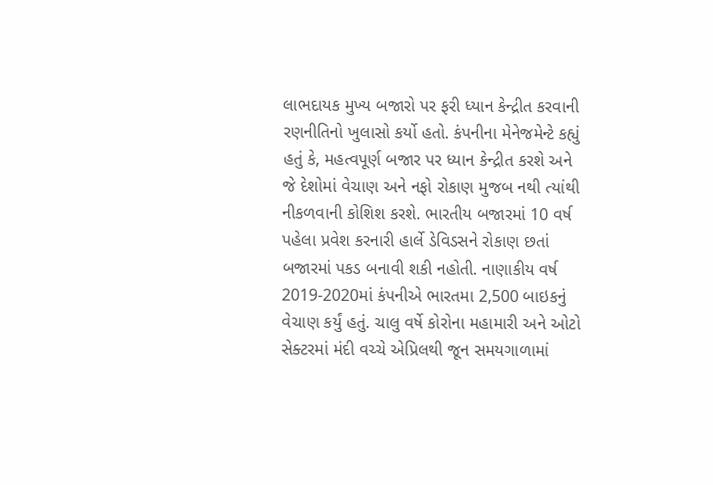લાભદાયક મુખ્ય બજારો પર ફરી ધ્યાન કેન્દ્રીત કરવાની રણનીતિનો ખુલાસો કર્યો હતો. કંપનીના મેનેજમેન્ટે કહ્યું હતું કે, મહત્વપૂર્ણ બજાર પર ધ્યાન કેન્દ્રીત કરશે અને જે દેશોમાં વેચાણ અને નફો રોકાણ મુજબ નથી ત્યાંથી નીકળવાની કોશિશ કરશે. ભારતીય બજારમાં 10 વર્ષ પહેલા પ્રવેશ કરનારી હાર્લે ડેવિડસને રોકાણ છતાં બજારમાં પકડ બનાવી શકી નહોતી. નાણાકીય વર્ષ 2019-2020માં કંપનીએ ભારતમા 2,500 બાઇકનું વેચાણ કર્યું હતું. ચાલુ વર્ષે કોરોના મહામારી અને ઓટો સેક્ટરમાં મંદી વચ્ચે એપ્રિલથી જૂન સમયગાળામાં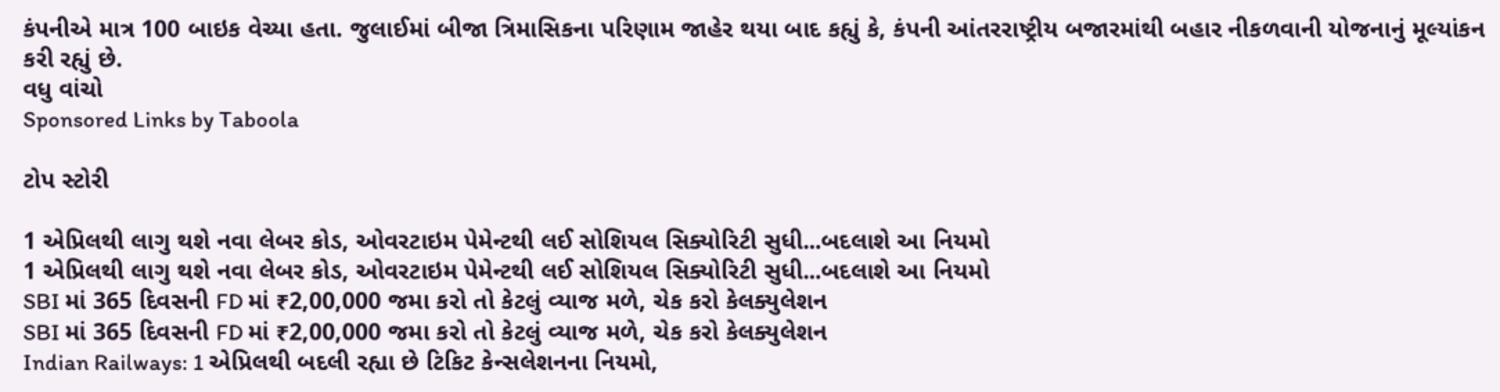કંપનીએ માત્ર 100 બાઇક વેચ્યા હતા. જુલાઈમાં બીજા ત્રિમાસિકના પરિણામ જાહેર થયા બાદ કહ્યું કે, કંપની આંતરરાષ્ટ્રીય બજારમાંથી બહાર નીકળવાની યોજનાનું મૂલ્યાંકન કરી રહ્યું છે.
વધુ વાંચો
Sponsored Links by Taboola

ટોપ સ્ટોરી

1 એપ્રિલથી લાગુ થશે નવા લેબર કોડ, ઓવરટાઇમ પેમેન્ટથી લઈ સોશિયલ સિક્યોરિટી સુધી...બદલાશે આ નિયમો
1 એપ્રિલથી લાગુ થશે નવા લેબર કોડ, ઓવરટાઇમ પેમેન્ટથી લઈ સોશિયલ સિક્યોરિટી સુધી...બદલાશે આ નિયમો
SBI માં 365 દિવસની FD માં ₹2,00,000 જમા કરો તો કેટલું વ્યાજ મળે, ચેક કરો કેલક્યુલેશન
SBI માં 365 દિવસની FD માં ₹2,00,000 જમા કરો તો કેટલું વ્યાજ મળે, ચેક કરો કેલક્યુલેશન
Indian Railways: 1 એપ્રિલથી બદલી રહ્યા છે ટિકિટ કેન્સલેશનના નિયમો,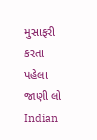મુસાફરી કરતા પહેલા જાણી લો
Indian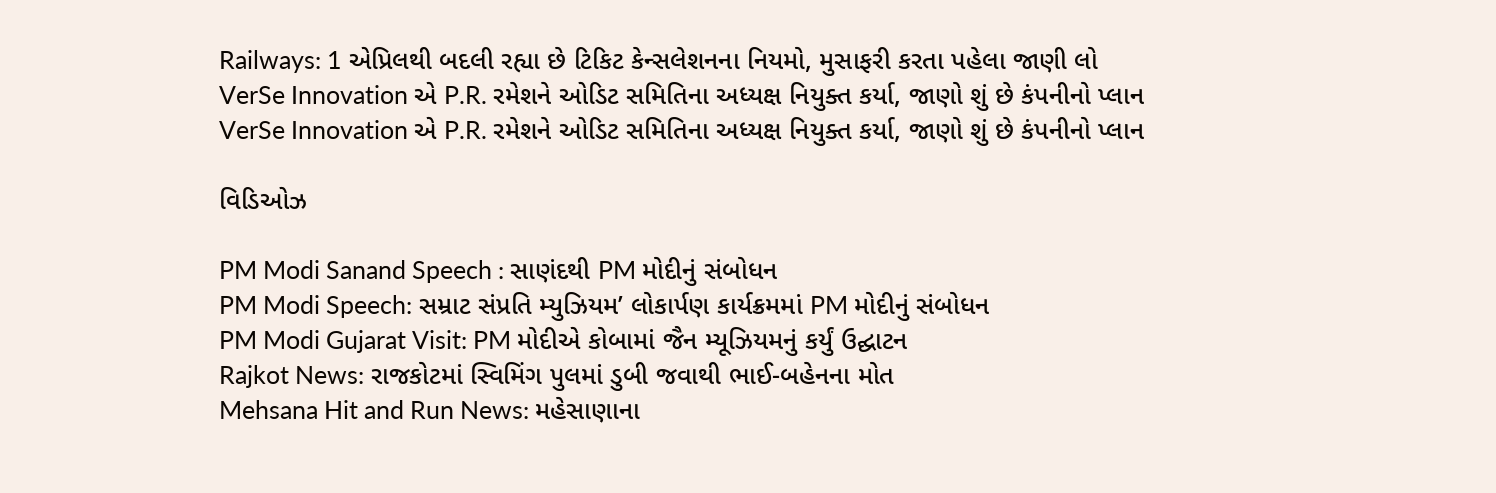Railways: 1 એપ્રિલથી બદલી રહ્યા છે ટિકિટ કેન્સલેશનના નિયમો, મુસાફરી કરતા પહેલા જાણી લો
VerSe Innovation એ P.R. રમેશને ઓડિટ સમિતિના અધ્યક્ષ નિયુક્ત કર્યા, જાણો શું છે કંપનીનો પ્લાન
VerSe Innovation એ P.R. રમેશને ઓડિટ સમિતિના અધ્યક્ષ નિયુક્ત કર્યા, જાણો શું છે કંપનીનો પ્લાન

વિડિઓઝ

PM Modi Sanand Speech : સાણંદથી PM મોદીનું સંબોધન
PM Modi Speech: સમ્રાટ સંપ્રતિ મ્યુઝિયમ’ લોકાર્પણ કાર્યક્રમમાં PM મોદીનું સંબોધન
PM Modi Gujarat Visit: PM મોદીએ કોબામાં જૈન મ્યૂઝિયમનું કર્યું ઉદ્ઘાટન
Rajkot News: રાજકોટમાં સ્વિમિંગ પુલમાં ડુબી જવાથી ભાઈ-બહેનના મોત
Mehsana Hit and Run News: મહેસાણાના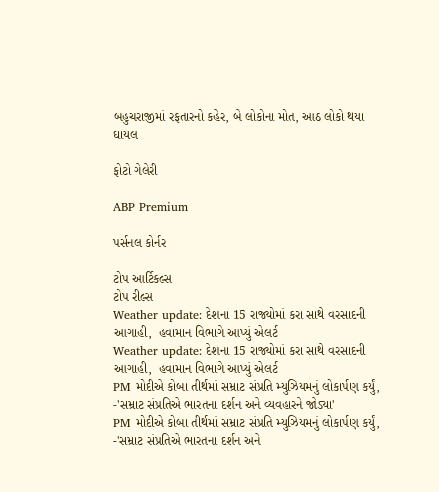બહુચરાજીમાં રફતારનો કહેર, બે લોકોના મોત, આઠ લોકો થયા ઘાયલ

ફોટો ગેલેરી

ABP Premium

પર્સનલ કોર્નર

ટોપ આર્ટિકલ્સ
ટોપ રીલ્સ
Weather update: દેશના 15 રાજ્યોમાં કરા સાથે વરસાદની આગાહી,  હવામાન વિભાગે આપ્યું એલર્ટ
Weather update: દેશના 15 રાજ્યોમાં કરા સાથે વરસાદની આગાહી,  હવામાન વિભાગે આપ્યું એલર્ટ
PM મોદીએ કોબા તીર્થમાં સમ્રાટ સંપ્રતિ મ્યુઝિયમનું લોકાર્પણ કર્યું, -'સમ્રાટ સંપ્રતિએ ભારતના દર્શન અને વ્યવહારને જોડ્યા'
PM મોદીએ કોબા તીર્થમાં સમ્રાટ સંપ્રતિ મ્યુઝિયમનું લોકાર્પણ કર્યું, -'સમ્રાટ સંપ્રતિએ ભારતના દર્શન અને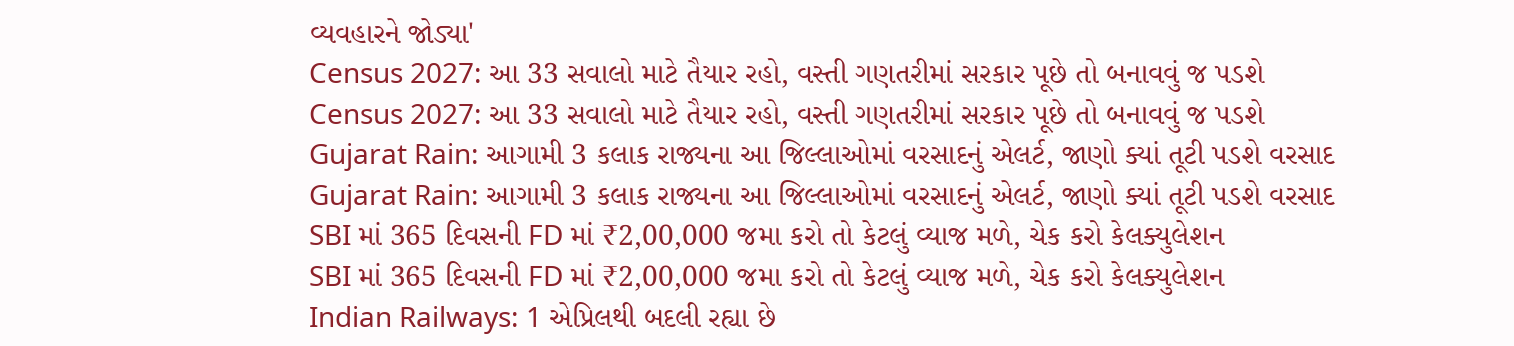વ્યવહારને જોડ્યા'
Census 2027: આ 33 સવાલો માટે તૈયાર રહો, વસ્તી ગણતરીમાં સરકાર પૂછે તો બનાવવું જ પડશે
Census 2027: આ 33 સવાલો માટે તૈયાર રહો, વસ્તી ગણતરીમાં સરકાર પૂછે તો બનાવવું જ પડશે
Gujarat Rain: આગામી 3 કલાક રાજ્યના આ જિલ્લાઓમાં વરસાદનું એલર્ટ, જાણો ક્યાં તૂટી પડશે વરસાદ
Gujarat Rain: આગામી 3 કલાક રાજ્યના આ જિલ્લાઓમાં વરસાદનું એલર્ટ, જાણો ક્યાં તૂટી પડશે વરસાદ
SBI માં 365 દિવસની FD માં ₹2,00,000 જમા કરો તો કેટલું વ્યાજ મળે, ચેક કરો કેલક્યુલેશન
SBI માં 365 દિવસની FD માં ₹2,00,000 જમા કરો તો કેટલું વ્યાજ મળે, ચેક કરો કેલક્યુલેશન
Indian Railways: 1 એપ્રિલથી બદલી રહ્યા છે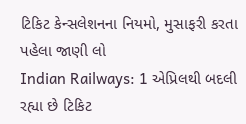ટિકિટ કેન્સલેશનના નિયમો, મુસાફરી કરતા પહેલા જાણી લો
Indian Railways: 1 એપ્રિલથી બદલી રહ્યા છે ટિકિટ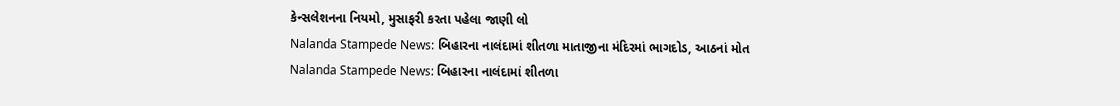કેન્સલેશનના નિયમો, મુસાફરી કરતા પહેલા જાણી લો
Nalanda Stampede News: બિહારના નાલંદામાં શીતળા માતાજીના મંદિરમાં ભાગદોડ, આઠનાં મોત
Nalanda Stampede News: બિહારના નાલંદામાં શીતળા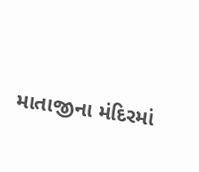માતાજીના મંદિરમાં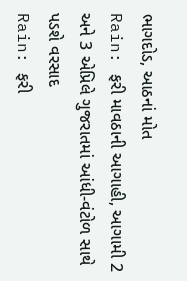ભાગદોડ, આઠનાં મોત
Rain: ફરી માવઠાની આગાહી, આગામી 2 અને 3 એપ્રિલે ગુજરાતમાં આંધી-વંટોળ સાથે પડશે વરસાદ
Rain: ફરી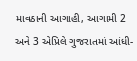માવઠાની આગાહી, આગામી 2 અને 3 એપ્રિલે ગુજરાતમાં આંધી-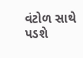વંટોળ સાથે પડશે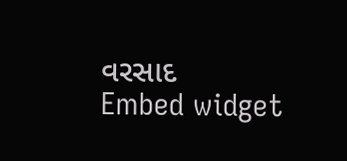વરસાદ
Embed widget